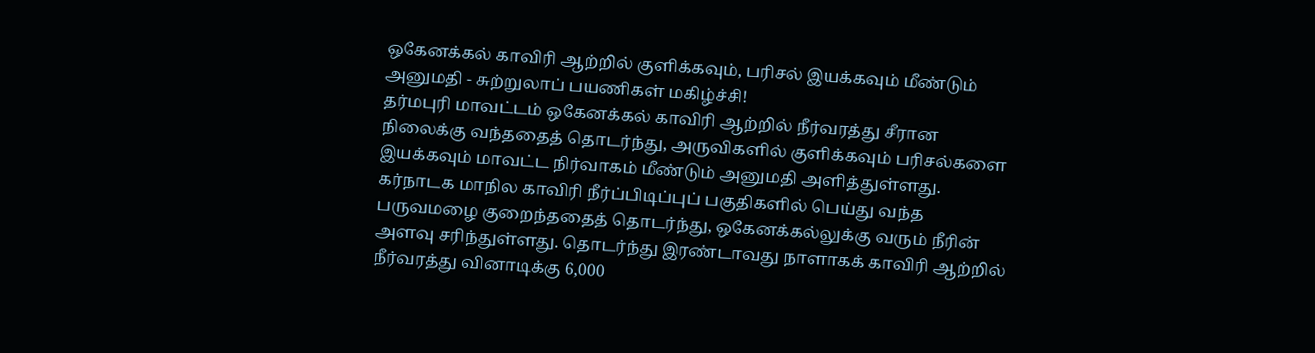ஒகேனக்கல் காவிரி ஆற்றில் குளிக்கவும், பரிசல் இயக்கவும் மீண்டும் அனுமதி - சுற்றுலாப் பயணிகள் மகிழ்ச்சி!
தர்மபுரி மாவட்டம் ஒகேனக்கல் காவிரி ஆற்றில் நீர்வரத்து சீரான நிலைக்கு வந்ததைத் தொடர்ந்து, அருவிகளில் குளிக்கவும் பரிசல்களை இயக்கவும் மாவட்ட நிர்வாகம் மீண்டும் அனுமதி அளித்துள்ளது.
கர்நாடக மாநில காவிரி நீர்ப்பிடிப்புப் பகுதிகளில் பெய்து வந்த பருவமழை குறைந்ததைத் தொடர்ந்து, ஒகேனக்கல்லுக்கு வரும் நீரின் அளவு சரிந்துள்ளது. தொடர்ந்து இரண்டாவது நாளாகக் காவிரி ஆற்றில் நீர்வரத்து வினாடிக்கு 6,000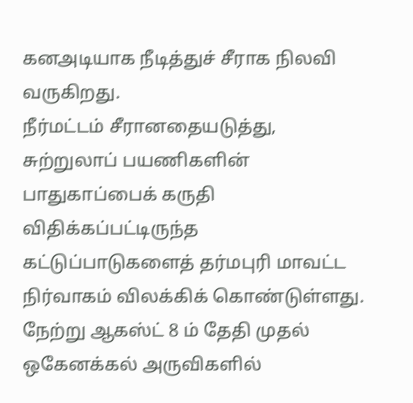கனஅடியாக நீடித்துச் சீராக நிலவி வருகிறது.
நீர்மட்டம் சீரானதையடுத்து, சுற்றுலாப் பயணிகளின் பாதுகாப்பைக் கருதி விதிக்கப்பட்டிருந்த கட்டுப்பாடுகளைத் தர்மபுரி மாவட்ட நிர்வாகம் விலக்கிக் கொண்டுள்ளது.
நேற்று ஆகஸ்ட் 8 ம் தேதி முதல் ஒகேனக்கல் அருவிகளில்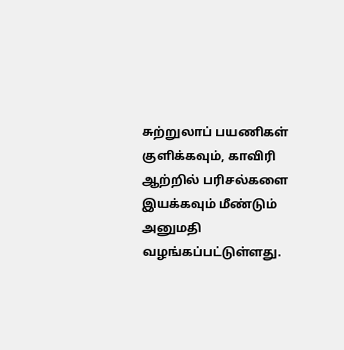சுற்றுலாப் பயணிகள் குளிக்கவும், காவிரி ஆற்றில் பரிசல்களை இயக்கவும் மீண்டும் அனுமதி வழங்கப்பட்டுள்ளது.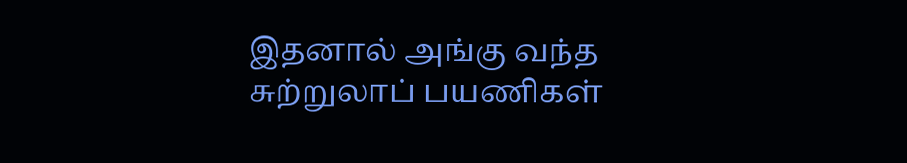இதனால் அங்கு வந்த சுற்றுலாப் பயணிகள்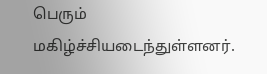பெரும் மகிழ்ச்சியடைந்துள்ளனர்.